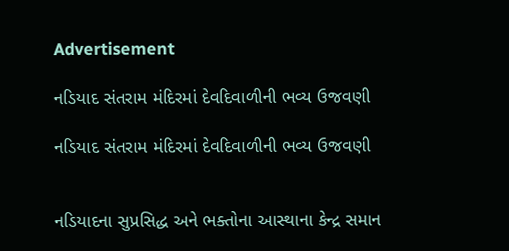Advertisement

નડિયાદ સંતરામ મંદિરમાં દેવદિવાળીની ભવ્ય ઉજવણી

નડિયાદ સંતરામ મંદિરમાં દેવદિવાળીની ભવ્ય ઉજવણી


નડિયાદના સુપ્રસિદ્ધ અને ભક્તોના આસ્થાના કેન્દ્ર સમાન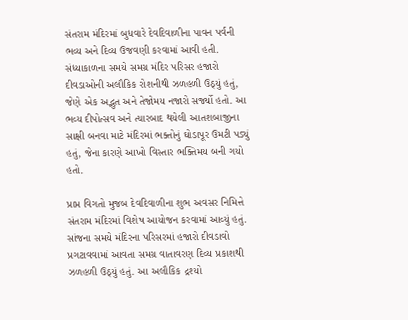સંતરામ મંદિરમાં બુધવારે દેવદિવાળીના પાવન પર્વની ભવ્ય અને દિવ્ય ઉજવણી કરવામાં આવી હતી. સંધ્યાકાળના સમયે સમગ્ર મંદિર પરિસર હજારો દીવડાઓની અલૌકિક રોશનીથી ઝળહળી ઉઠ્યું હતું, જેણે એક અદ્ભુત અને તેજોમય નજારો સર્જ્યો હતો. આ ભવ્ય દીપોત્સવ અને ત્યારબાદ થયેલી આતશબાજીના સાક્ષી બનવા માટે મંદિરમાં ભક્તોનું ઘોડાપૂર ઉમટી પડ્યું હતું, જેના કારણે આખો વિસ્તાર ભક્તિમય બની ગયો હતો.

પ્રાપ્ત વિગતો મુજબ દેવદિવાળીના શુભ અવસર નિમિત્તે સંતરામ મંદિરમાં વિશેષ આયોજન કરવામાં આવ્યું હતું. સાંજના સમયે મંદિરના પરિસરમાં હજારો દીવડાવો પ્રગટાવવામાં આવતા સમગ્ર વાતાવરણ દિવ્ય પ્રકાશથી ઝળહળી ઉઠ્યું હતું. આ અલૌકિક દ્રશ્યો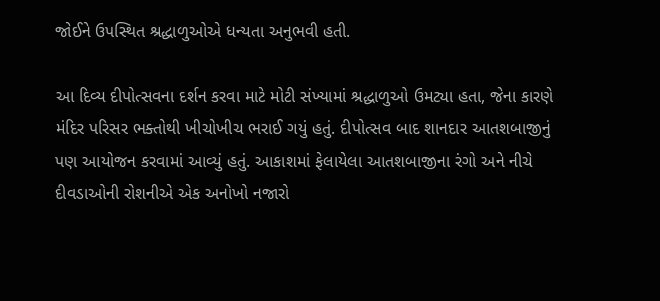જોઈને ઉપસ્થિત શ્રદ્ધાળુઓએ ધન્યતા અનુભવી હતી.

આ દિવ્ય દીપોત્સવના દર્શન કરવા માટે મોટી સંખ્યામાં શ્રદ્ધાળુઓ ઉમટ્યા હતા, જેના કારણે મંદિર પરિસર ભક્તોથી ખીચોખીચ ભરાઈ ગયું હતું. દીપોત્સવ બાદ શાનદાર આતશબાજીનું પણ આયોજન કરવામાં આવ્યું હતું. આકાશમાં ફેલાયેલા આતશબાજીના રંગો અને નીચે દીવડાઓની રોશનીએ એક અનોખો નજારો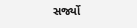સર્જ્યો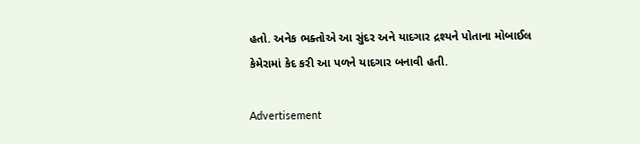હતો. અનેક ભક્તોએ આ સુંદર અને યાદગાર દ્રશ્યને પોતાના મોબાઈલ કેમેરામાં કેદ કરી આ પળને યાદગાર બનાવી હતી.

Advertisement